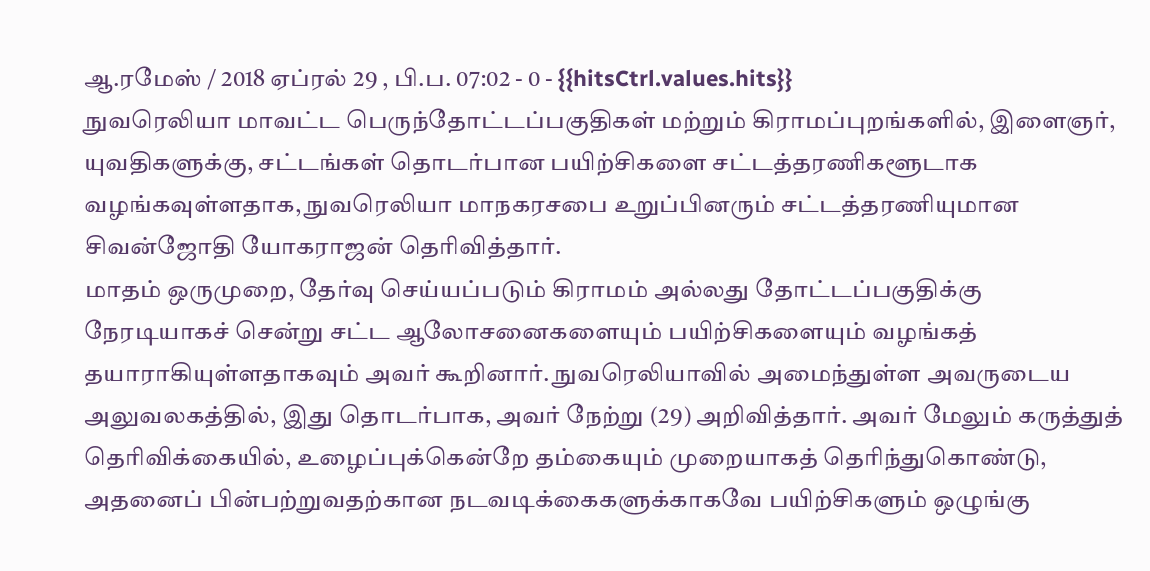ஆ.ரமேஸ் / 2018 ஏப்ரல் 29 , பி.ப. 07:02 - 0 - {{hitsCtrl.values.hits}}
நுவரெலியா மாவட்ட பெருந்தோட்டப்பகுதிகள் மற்றும் கிராமப்புறங்களில், இளைஞர், யுவதிகளுக்கு, சட்டங்கள் தொடர்பான பயிற்சிகளை சட்டத்தரணிகளூடாக வழங்கவுள்ளதாக, நுவரெலியா மாநகரசபை உறுப்பினரும் சட்டத்தரணியுமான சிவன்ஜோதி யோகராஜன் தெரிவித்தார்.
மாதம் ஒருமுறை, தேர்வு செய்யப்படும் கிராமம் அல்லது தோட்டப்பகுதிக்கு நேரடியாகச் சென்று சட்ட ஆலோசனைகளையும் பயிற்சிகளையும் வழங்கத் தயாராகியுள்ளதாகவும் அவர் கூறினார். நுவரெலியாவில் அமைந்துள்ள அவருடைய அலுவலகத்தில், இது தொடர்பாக, அவர் நேற்று (29) அறிவித்தார். அவர் மேலும் கருத்துத் தெரிவிக்கையில், உழைப்புக்கென்றே தம்கையும் முறையாகத் தெரிந்துகொண்டு, அதனைப் பின்பற்றுவதற்கான நடவடிக்கைகளுக்காகவே பயிற்சிகளும் ஒழுங்கு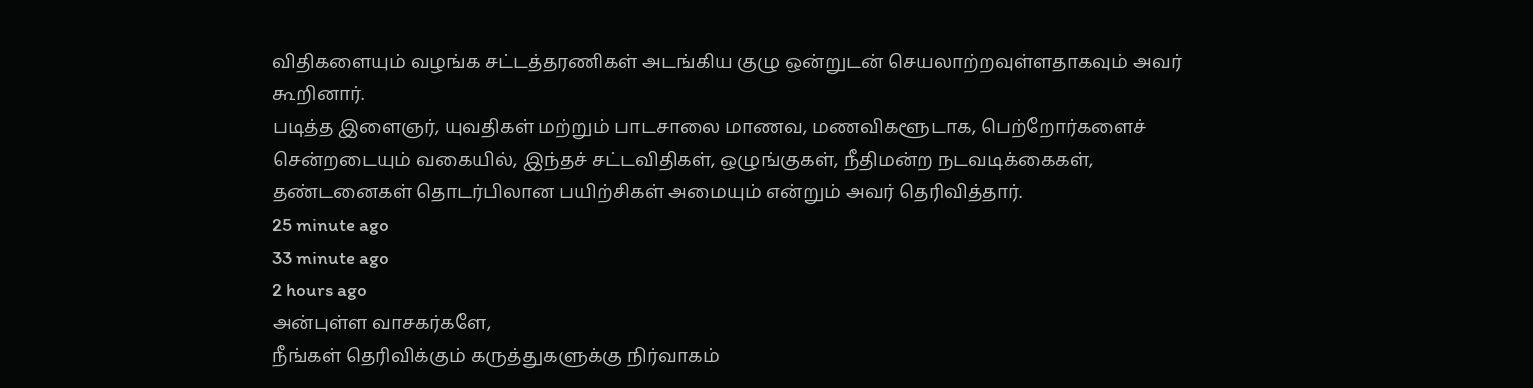விதிகளையும் வழங்க சட்டத்தரணிகள் அடங்கிய குழு ஒன்றுடன் செயலாற்றவுள்ளதாகவும் அவர் கூறினார்.
படித்த இளைஞர், யுவதிகள் மற்றும் பாடசாலை மாணவ, மணவிகளூடாக, பெற்றோர்களைச் சென்றடையும் வகையில், இந்தச் சட்டவிதிகள், ஒழுங்குகள், நீதிமன்ற நடவடிக்கைகள், தண்டனைகள் தொடர்பிலான பயிற்சிகள் அமையும் என்றும் அவர் தெரிவித்தார்.
25 minute ago
33 minute ago
2 hours ago
அன்புள்ள வாசகர்களே,
நீங்கள் தெரிவிக்கும் கருத்துகளுக்கு நிர்வாகம்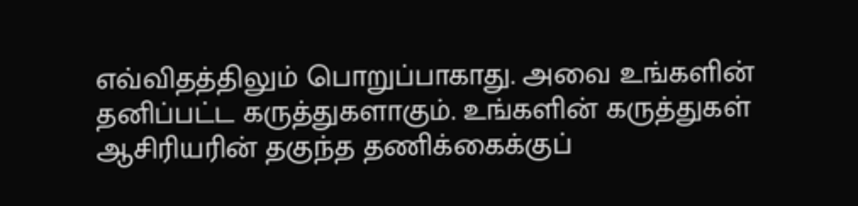எவ்விதத்திலும் பொறுப்பாகாது. அவை உங்களின் தனிப்பட்ட கருத்துகளாகும். உங்களின் கருத்துகள் ஆசிரியரின் தகுந்த தணிக்கைக்குப்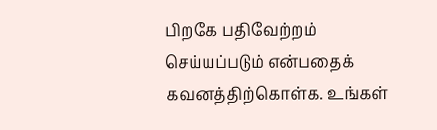பிறகே பதிவேற்றம் செய்யப்படும் என்பதைக் கவனத்திற்கொள்க. உங்கள்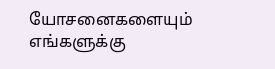யோசனைகளையும் எங்களுக்கு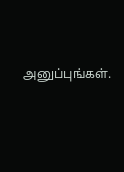அனுப்புங்கள்.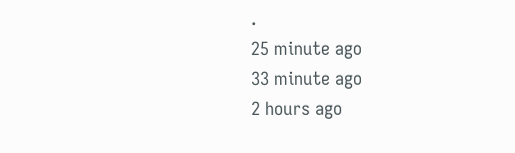.
25 minute ago
33 minute ago
2 hours ago